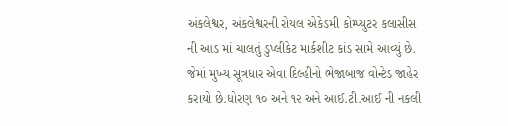અંકલેશ્વર, અંકલેશ્વરની રોયલ એકેડમી કોમ્પ્યુટર કલાસીસ ની આડ માં ચાલતું ડુપ્લીકેટ માર્કશીટ કાંડ સામે આવ્યું છે. જેમાં મુખ્ય સૂત્રધાર એવા દિલ્હીનો ભેજાબાજ વોન્ટેડ જાહેર કરાયો છે.ધોરણ ૧૦ અને ૧૨ અને આઈ.ટી.આઈ ની નકલી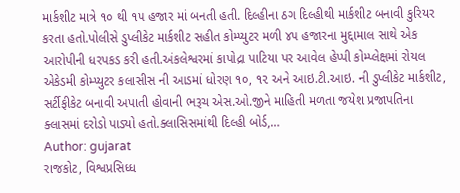માર્કશીટ માત્રે ૧૦ થી ૧૫ હજાર માં બનતી હતી. દિલ્હીના ઠગ દિલ્હીથી માર્કશીટ બનાવી કુરિયર કરતા હતો.પોલીસે ડુપ્લીકેટ માર્કશીટ સહીત કોમ્પ્યુટર મળી ૪૫ હજારના મુદ્દામાલ સાથે એક આરોપીની ધરપકડ કરી હતી.અંકલેશ્વરમાં કાપોદ્રા પાટિયા પર આવેલ હેપ્પી કોમ્પ્લેક્ષમાં રોયલ એકેડમી કોમ્પ્યુટર કલાસીસ ની આડમાં ધોરણ ૧૦, ૧૨ અને આઇ.ટી.આઇ. ની ડુપ્લીકેટ માર્કશીટ, સર્ટીફીકેટ બનાવી અપાતી હોવાની ભરૂચ એસ.ઓ.જીને માહિતી મળતા જયેશ પ્રજાપતિના ક્લાસમાં દરોડો પાડ્યો હતો.ક્લાસિસમાંથી દિલ્હી બોર્ડ,…
Author: gujarat
રાજકોટ, વિશ્વપ્રસિધ્ધ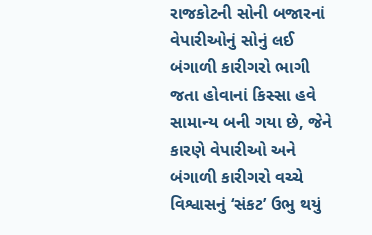રાજકોટની સોની બજારનાં વેપારીઓનું સોનું લઈ બંગાળી કારીગરો ભાગી જતા હોવાનાં કિસ્સા હવે સામાન્ય બની ગયા છે, જેને કારણે વેપારીઓ અને બંગાળી કારીગરો વચ્ચે વિશ્વાસનું ‘સંકટ’ ઉભુ થયું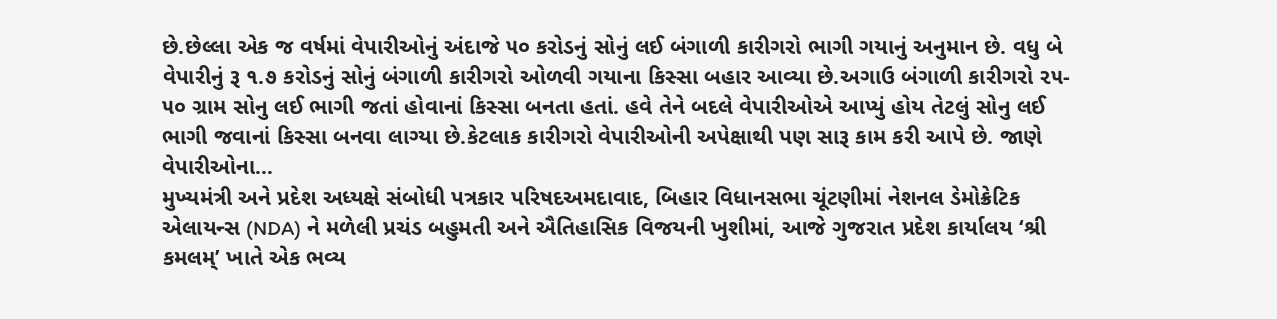છે.છેલ્લા એક જ વર્ષમાં વેપારીઓનું અંદાજે ૫૦ કરોડનું સોનું લઈ બંગાળી કારીગરો ભાગી ગયાનું અનુમાન છે. વધુ બે વેપારીનું રૂ ૧.૭ કરોડનું સોનું બંગાળી કારીગરો ઓળવી ગયાના કિસ્સા બહાર આવ્યા છે.અગાઉ બંગાળી કારીગરો ૨૫- ૫૦ ગ્રામ સોનુ લઈ ભાગી જતાં હોવાનાં કિસ્સા બનતા હતાં. હવે તેને બદલે વેપારીઓએ આપ્યું હોય તેટલું સોનુ લઈ ભાગી જવાનાં કિસ્સા બનવા લાગ્યા છે.કેટલાક કારીગરો વેપારીઓની અપેક્ષાથી પણ સારૂ કામ કરી આપે છે. જાણે વેપારીઓના…
મુખ્યમંત્રી અને પ્રદેશ અધ્યક્ષે સંબોધી પત્રકાર પરિષદઅમદાવાદ, બિહાર વિધાનસભા ચૂંટણીમાં નેશનલ ડેમોક્રેટિક એલાયન્સ (NDA) ને મળેલી પ્રચંડ બહુમતી અને ઐતિહાસિક વિજયની ખુશીમાં, આજે ગુજરાત પ્રદેશ કાર્યાલય ‘શ્રી કમલમ્’ ખાતે એક ભવ્ય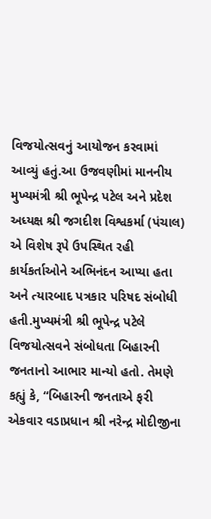વિજયોત્સવનું આયોજન કરવામાં આવ્યું હતું.આ ઉજવણીમાં માનનીય મુખ્યમંત્રી શ્રી ભૂપેન્દ્ર પટેલ અને પ્રદેશ અધ્યક્ષ શ્રી જગદીશ વિશ્વકર્મા (પંચાલ) એ વિશેષ રૂપે ઉપસ્થિત રહી કાર્યકર્તાઓને અભિનંદન આપ્યા હતા અને ત્યારબાદ પત્રકાર પરિષદ સંબોધી હતી.મુખ્યમંત્રી શ્રી ભૂપેન્દ્ર પટેલે વિજયોત્સવને સંબોધતા બિહારની જનતાનો આભાર માન્યો હતો. તેમણે કહ્યું કે, “બિહારની જનતાએ ફરી એકવાર વડાપ્રધાન શ્રી નરેન્દ્ર મોદીજીના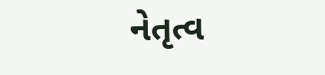નેતૃત્વ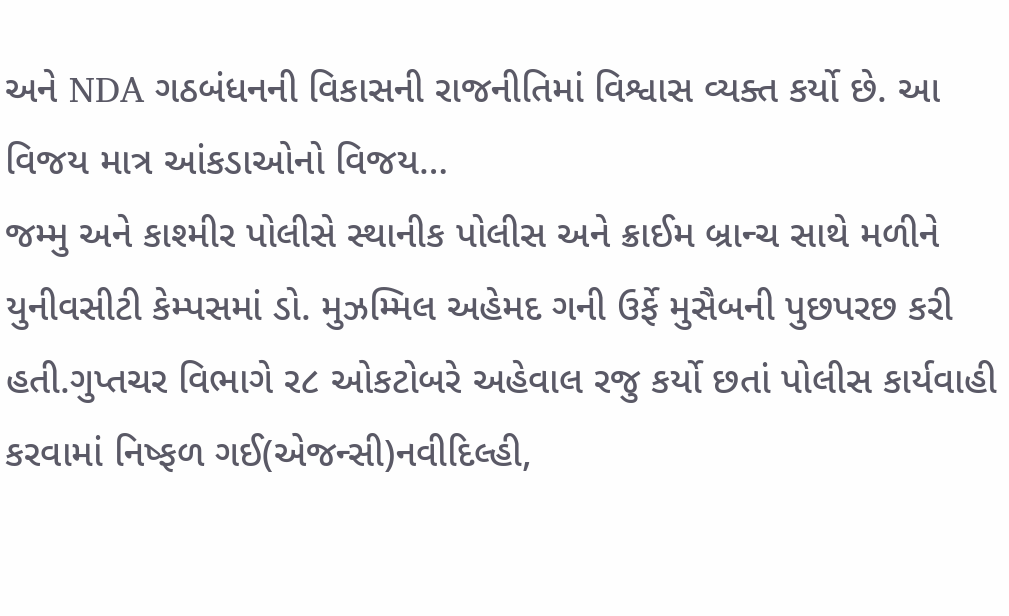અને NDA ગઠબંધનની વિકાસની રાજનીતિમાં વિશ્વાસ વ્યક્ત કર્યો છે. આ વિજય માત્ર આંકડાઓનો વિજય…
જમ્મુ અને કાશ્મીર પોલીસે સ્થાનીક પોલીસ અને ક્રાઈમ બ્રાન્ચ સાથે મળીને યુનીવસીટી કેમ્પસમાં ડો. મુઝમ્મિલ અહેમદ ગની ઉર્ફે મુસૈબની પુછપરછ કરી હતી.ગુપ્તચર વિભાગે ર૮ ઓકટોબરે અહેવાલ રજુ કર્યો છતાં પોલીસ કાર્યવાહી કરવામાં નિષ્ફળ ગઈ(એજન્સી)નવીદિલ્હી,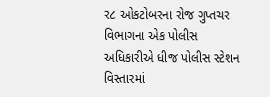ર૮ ઓકટોબરના રોજ ગુપ્તચર વિભાગના એક પોલીસ અધિકારીએ ધીજ પોલીસ સ્ટેશન વિસ્તારમાં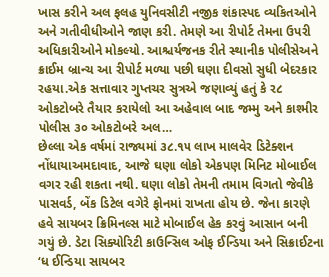ખાસ કરીને અલ ફલહ યુનિવસીટી નજીક શંકાસ્પદ વ્યકિતઓને અને ગતીવીધીઓને જાણ કરી. તેમણે આ રીપોર્ટ તેમના ઉપરી અધિકારીઓને મોકલ્યો. આશ્ચર્યજનક રીતે સ્થાનીક પોલીસેઅને ક્રાઈમ બ્રાન્ચ આ રીપોર્ટ મળ્યા પછી ઘણા દીવસો સુધી બેદરકાર રહયા.એક સત્તાવાર ગુપ્તચર સુત્રએ જણાવ્યું હતું કે ર૮ ઓકટોબરે તૈયાર કરાયેલો આ અહેવાલ બાદ જમ્મુ અને કાશ્મીર પોલીસ ૩૦ ઓકટોબરે અલ…
છેલ્લા એક વર્ષમાં રાજ્યમાં ૩૮.૧૫ લાખ માલવેર ડિટેક્શન નોંધાયાઅમદાવાદ, આજે ઘણા લોકો એકપણ મિનિટ મોબાઈલ વગર રહી શકતા નથી. ઘણા લોકો તેમની તમામ વિગતો જેવીકે પાસવર્ડ, બેંક ડિટેલ વગેરે ફોનમાં રાખતા હોય છે. જેના કારણે હવે સાયબર ક્રિમિનલ્સ માટે મોબાઈલ હેક કરવું આસાન બની ગયું છે. ડેટા સિક્યોરિટી કાઉન્સિલ ઓફ ઈન્ડિયા અને સિક્રાઈટના ‘ધ ઈન્ડિયા સાયબર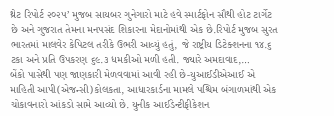થ્રેટ રિપોર્ટ ૨૦૨૫’ મુજબ સાયબર ગુનેગારો માટે હવે સ્માર્ટફોન સૌથી હોટ ટાર્ગેટ છે અને ગુજરાત તેમના મનપસંદ શિકારના મેદાનોમાંથી એક છે.રિપોર્ટ મુજબ સુરત ભારતમાં માલવેર કેપિટલ તરીકે ઉભરી આવ્યું હતું, જે રાષ્ટ્રીય ડિટેક્શનના ૧૪.૬ ટકા અને પ્રતિ ઉપકરણ ૬૯.૩ ધમકીઓ મળી હતી. જ્યારે અમદાવાદ,…
બેંકો પાસેથી પણ જાણકારી મેળવવામાં આવી રહી છે-યુઆઈડીએઆઈ એ માહિતી આપી(એજન્સી)કોલકતા, આધારકાર્ડના મામલે પશ્ચિમ બંગાળમાંથી એક ચોકાવનારો આંકડો સામે આવ્યો છે. યુનીક આઈડેન્ટીફીકેશન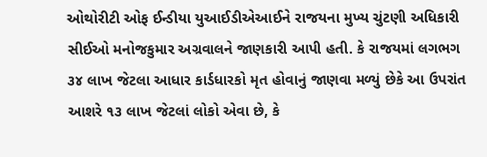ઓથોરીટી ઓફ ઈન્ડીયા યુઆઈડીએઆઈને રાજયના મુખ્ય ચુંટણી અધિકારી સીઈઓ મનોજકુમાર અગ્રવાલને જાણકારી આપી હતી. કે રાજયમાં લગભગ ૩૪ લાખ જેટલા આધાર કાર્ડધારકો મૃત હોવાનું જાણવા મળ્યું છેકે આ ઉપરાંત આશરે ૧૩ લાખ જેટલાં લોકો એવા છે, કે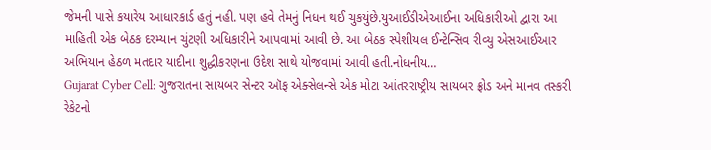જેમની પાસે કયારેય આધારકાર્ડ હતું નહી. પણ હવે તેમનું નિધન થઈ ચુકયુંછે.યુઆઈડીએઆઈના અધિકારીઓ દ્વારા આ માહિતી એક બેઠક દરમ્યાન ચુંટણી અધિકારીને આપવામાં આવી છે. આ બેઠક સ્પેશીયલ ઈન્ટેન્સિવ રીવ્યુ એસઆઈઆર અભિયાન હેઠળ મતદાર યાદીના શુદ્ધીકરણના ઉદેશ સાથે યોજવામાં આવી હતી.નોધનીય…
Gujarat Cyber Cell: ગુજરાતના સાયબર સેન્ટર ઑફ એક્સેલન્સે એક મોટા આંતરરાષ્ટ્રીય સાયબર ફ્રોડ અને માનવ તસ્કરી રેકેટનો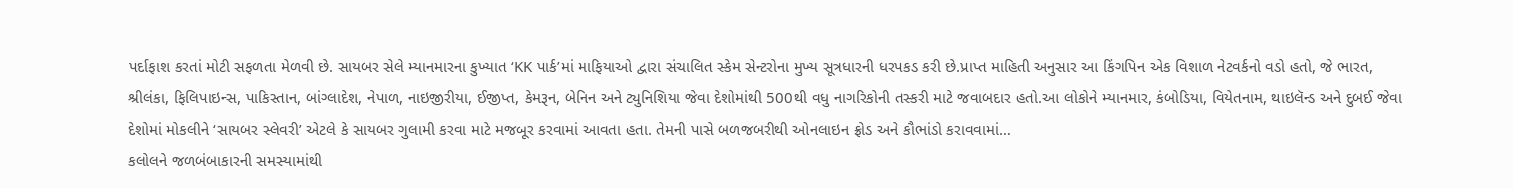પર્દાફાશ કરતાં મોટી સફળતા મેળવી છે. સાયબર સેલે મ્યાનમારના કુખ્યાત ‘KK પાર્ક’માં માફિયાઓ દ્વારા સંચાલિત સ્કેમ સેન્ટરોના મુખ્ય સૂત્રધારની ધરપકડ કરી છે.પ્રાપ્ત માહિતી અનુસાર આ કિંગપિન એક વિશાળ નેટવર્કનો વડો હતો, જે ભારત, શ્રીલંકા, ફિલિપાઇન્સ, પાકિસ્તાન, બાંગ્લાદેશ, નેપાળ, નાઇજીરીયા, ઈજીપ્ત, કેમરૂન, બેનિન અને ટ્યુનિશિયા જેવા દેશોમાંથી 500થી વધુ નાગરિકોની તસ્કરી માટે જવાબદાર હતો.આ લોકોને મ્યાનમાર, કંબોડિયા, વિયેતનામ, થાઇલૅન્ડ અને દુબઈ જેવા દેશોમાં મોકલીને ‘સાયબર સ્લેવરી’ એટલે કે સાયબર ગુલામી કરવા માટે મજબૂર કરવામાં આવતા હતા. તેમની પાસે બળજબરીથી ઓનલાઇન ફ્રોડ અને કૌભાંડો કરાવવામાં…
કલોલને જળબંબાકારની સમસ્યામાંથી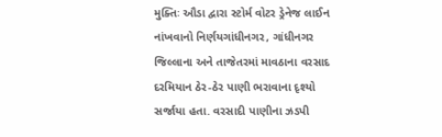મુક્તિઃ ઔડા દ્વારા સ્ટોર્મ વોટર ડ્રેનેજ લાઈન નાંખવાનો નિર્ણયગાંધીનગર, ગાંધીનગર જિલ્લાના અને તાજેતરમાં માવઠાના વરસાદ દરમિયાન ઠેર-ઠેર પાણી ભરાવાના દૃશ્યો સર્જાયા હતા. વરસાદી પાણીના ઝડપી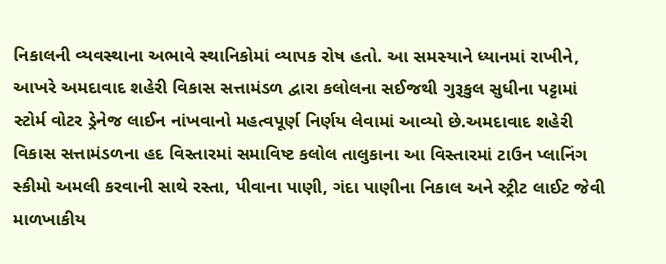નિકાલની વ્યવસ્થાના અભાવે સ્થાનિકોમાં વ્યાપક રોષ હતો. આ સમસ્યાને ધ્યાનમાં રાખીને, આખરે અમદાવાદ શહેરી વિકાસ સત્તામંડળ દ્વારા કલોલના સઈજથી ગુરૂકુલ સુધીના પટ્ટામાં સ્ટોર્મ વોટર ડ્રેનેજ લાઈન નાંખવાનો મહત્વપૂર્ણ નિર્ણય લેવામાં આવ્યો છે.અમદાવાદ શહેરી વિકાસ સત્તામંડળના હદ વિસ્તારમાં સમાવિષ્ટ કલોલ તાલુકાના આ વિસ્તારમાં ટાઉન પ્લાનિંગ સ્કીમો અમલી કરવાની સાથે રસ્તા, પીવાના પાણી, ગંદા પાણીના નિકાલ અને સ્ટ્રીટ લાઈટ જેવી માળખાકીય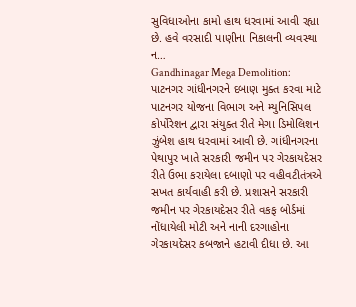સુવિધાઓના કામો હાથ ધરવામાં આવી રહ્યા છે. હવે વરસાદી પાણીના નિકાલની વ્યવસ્થા ન…
Gandhinagar Mega Demolition: પાટનગર ગાંધીનગરને દબાણ મુક્ત કરવા માટે પાટનગર યોજના વિભાગ અને મ્યુનિસિપલ કોર્પોરેશન દ્વારા સંયુક્ત રીતે મેગા ડિમોલિશન ઝુંબેશ હાથ ધરવામાં આવી છે. ગાંધીનગરના પેથાપુર ખાતે સરકારી જમીન પર ગેરકાયદેસર રીતે ઉભા કરાયેલા દબાણો પર વહીવટીતંત્રએ સખત કાર્યવાહી કરી છે. પ્રશાસને સરકારી જમીન પર ગેરકાયદેસર રીતે વકફ બોર્ડમાં નોંધાયેલી મોટી અને નાની દરગાહોના ગેરકાયદેસર કબજાને હટાવી દીધા છે. આ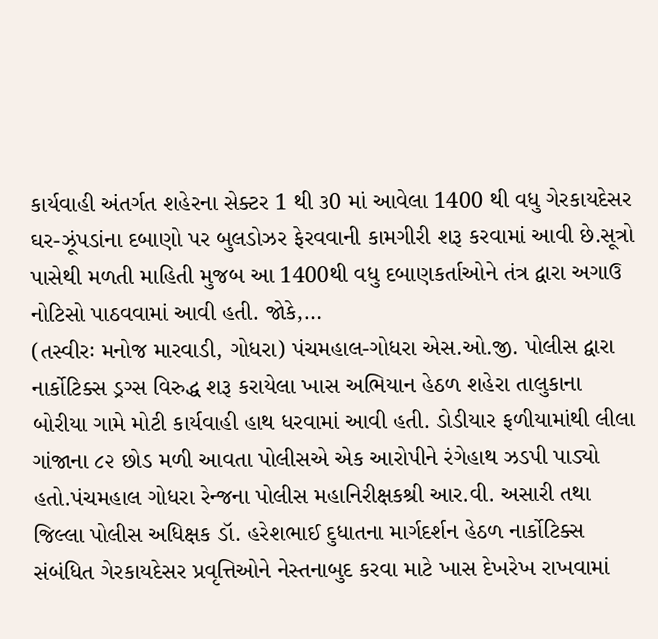કાર્યવાહી અંતર્ગત શહેરના સેક્ટર 1 થી ૩0 માં આવેલા 1400 થી વધુ ગેરકાયદેસર ઘર-ઝૂંપડાંના દબાણો પર બુલડોઝર ફેરવવાની કામગીરી શરૂ કરવામાં આવી છે.સૂત્રો પાસેથી મળતી માહિતી મુજબ આ 1400થી વધુ દબાણકર્તાઓને તંત્ર દ્વારા અગાઉ નોટિસો પાઠવવામાં આવી હતી. જોકે,…
(તસ્વીરઃ મનોજ મારવાડી, ગોધરા) પંચમહાલ-ગોધરા એસ.ઓ.જી. પોલીસ દ્વારા નાર્કોટિક્સ ડ્રગ્સ વિરુદ્ધ શરૂ કરાયેલા ખાસ અભિયાન હેઠળ શહેરા તાલુકાના બોરીયા ગામે મોટી કાર્યવાહી હાથ ધરવામાં આવી હતી. ડોડીયાર ફળીયામાંથી લીલા ગાંજાના ૮૨ છોડ મળી આવતા પોલીસએ એક આરોપીને રંગેહાથ ઝડપી પાડ્યો હતો.પંચમહાલ ગોધરા રેન્જના પોલીસ મહાનિરીક્ષકશ્રી આર.વી. અસારી તથા જિલ્લા પોલીસ અધિક્ષક ડૉ. હરેશભાઈ દુધાતના માર્ગદર્શન હેઠળ નાર્કોટિક્સ સંબંધિત ગેરકાયદેસર પ્રવૃત્તિઓને નેસ્તનાબુદ કરવા માટે ખાસ દેખરેખ રાખવામાં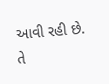આવી રહી છે. તે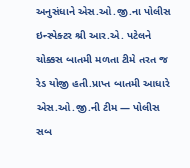અનુસંધાને એસ.ઓ.જી.ના પોલીસ ઇન્સ્પેક્ટર શ્રી આર.એ. પટેલને ચોક્કસ બાતમી મળતા ટીમે તરત જ રેડ યોજી હતી.પ્રાપ્ત બાતમી આધારે એસ.ઓ.જી.ની ટીમ — પોલીસ સબ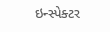ઇન્સ્પેક્ટર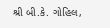શ્રી બી.કે. ગોહિલ,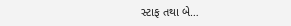સ્ટાફ તથા બે…